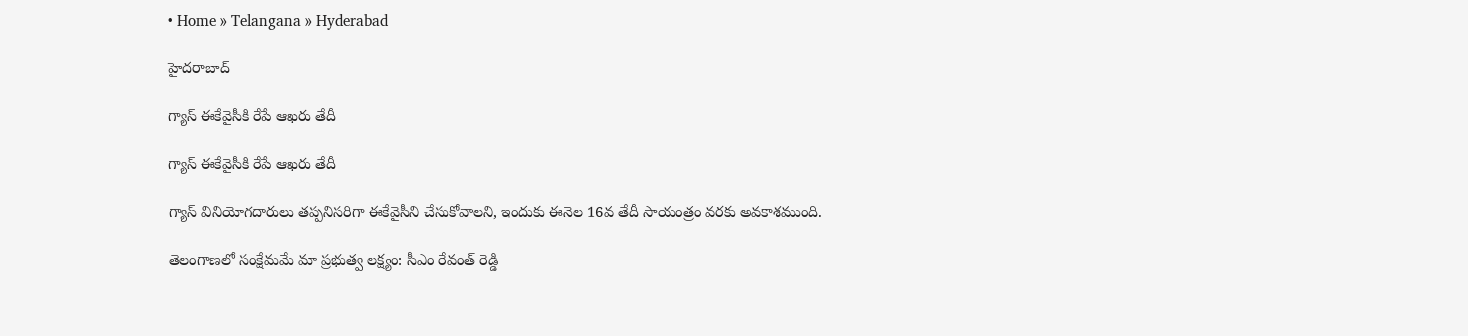• Home » Telangana » Hyderabad

హైదరాబాద్

గ్యాస్‌ ఈకేవైసీకి రేపే ఆఖరు తేదీ

గ్యాస్‌ ఈకేవైసీకి రేపే ఆఖరు తేదీ

గ్యాస్‌ వినియోగదారులు తప్పనిసరిగా ఈకేవైసీని చేసుకోవాలని, ఇందుకు ఈనెల 16వ తేదీ సాయంత్రం వరకు అవకాశముంది.

తెలంగాణలో సంక్షేమమే మా ప్రభుత్వ లక్ష్యం: సీఎం రేవంత్ రెడ్డి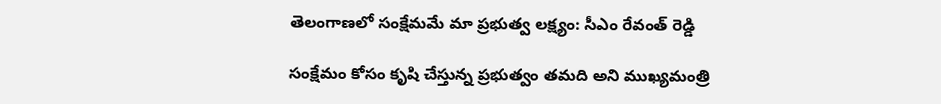తెలంగాణలో సంక్షేమమే మా ప్రభుత్వ లక్ష్యం: సీఎం రేవంత్ రెడ్డి

సంక్షేమం కోసం కృషి చేస్తున్న ప్రభుత్వం తమది అని ముఖ్యమంత్రి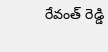రేవంత్ రెడ్డి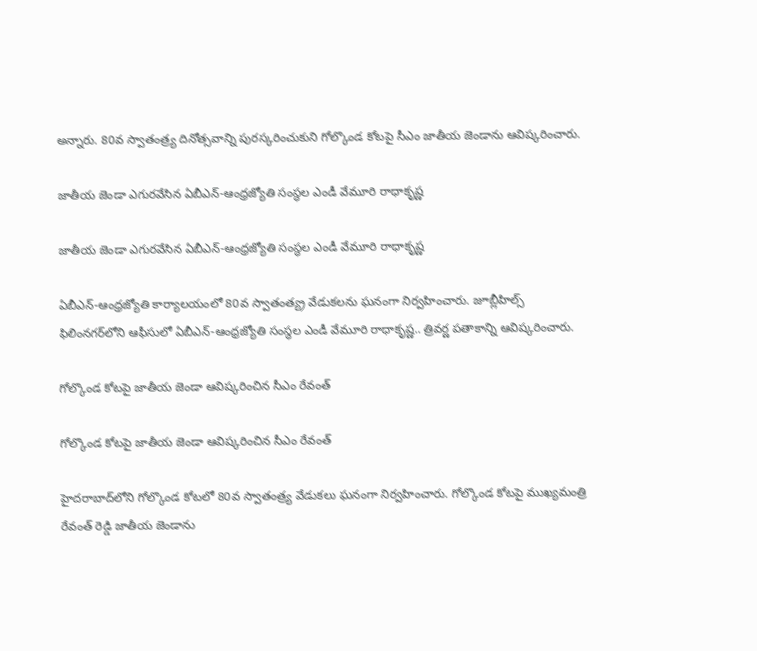అన్నారు. 80వ స్వాతంత్ర్య దినోత్సవాన్ని పురస్కరించుకుని గోల్కొండ కోటపై సీఎం జాతీయ జెండాను ఆవిష్కరించారు.

జాతీయ జెండా ఎగురవేసిన ఏబీఎన్-ఆంధ్రజ్యోతి సంస్థల ఎండీ వేమూరి రాధాకృష్ణ

జాతీయ జెండా ఎగురవేసిన ఏబీఎన్-ఆంధ్రజ్యోతి సంస్థల ఎండీ వేమూరి రాధాకృష్ణ

ఏబీఎన్‌-ఆంధ్రజ్యోతి కార్యాలయంలో 80వ స్వాతంత్య్ర వేడుకలను ఘనంగా నిర్వహించారు. జూబ్లీహిల్స్‌ ఫిలింనగర్‌లోని ఆఫీసులో ఏబీఎన్‌-ఆంధ్రజ్యోతి సంస్థల ఎండీ వేమూరి రాధాకృష్ణ.. త్రివర్ణ పతాకాన్ని ఆవిష్కరించారు.

గోల్కొండ కోటపై జాతీయ జెండా ఆవిష్కరించిన సీఎం రేవంత్

గోల్కొండ కోటపై జాతీయ జెండా ఆవిష్కరించిన సీఎం రేవంత్

హైదరాబాద్‌లోని గోల్కొండ కోటలో 80వ స్వాతంత్ర్య వేడుకలు ఘనంగా నిర్వహించారు. గోల్కొండ కోటపై ముఖ్యమంత్రి రేవంత్ రెడ్డి జాతీయ జెండాను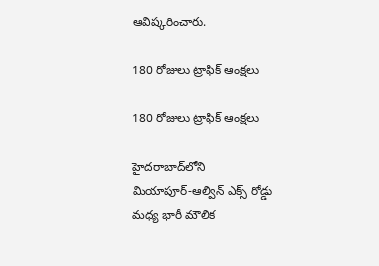ఆవిష్కరించారు.

180 రోజులు ట్రాఫిక్‌ ఆంక్షలు

180 రోజులు ట్రాఫిక్‌ ఆంక్షలు

హైదరాబాద్‌లోని మియాపూర్‌-ఆల్విన్‌ ఎక్స్‌ రోడ్డు మధ్య భారీ మౌలిక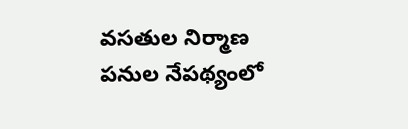వసతుల నిర్మాణ పనుల నేపథ్యంలో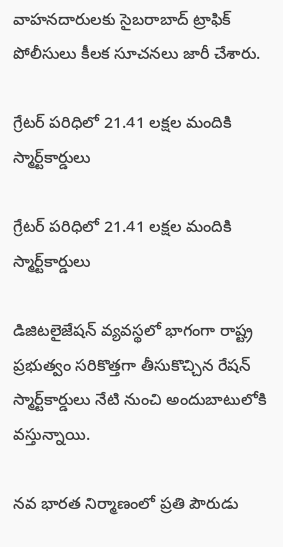వాహనదారులకు సైబరాబాద్‌ ట్రాఫిక్‌ పోలీసులు కీలక సూచనలు జారీ చేశారు.

గ్రేటర్‌ పరిధిలో 21.41 లక్షల మందికి స్మార్ట్‌కార్డులు

గ్రేటర్‌ పరిధిలో 21.41 లక్షల మందికి స్మార్ట్‌కార్డులు

డిజిటలైజేషన్‌ వ్యవస్థలో భాగంగా రాష్ట్ర ప్రభుత్వం సరికొత్తగా తీసుకొచ్చిన రేషన్‌ స్మార్ట్‌కార్డులు నేటి నుంచి అందుబాటులోకి వస్తున్నాయి.

నవ భారత నిర్మాణంలో ప్రతి పౌరుడు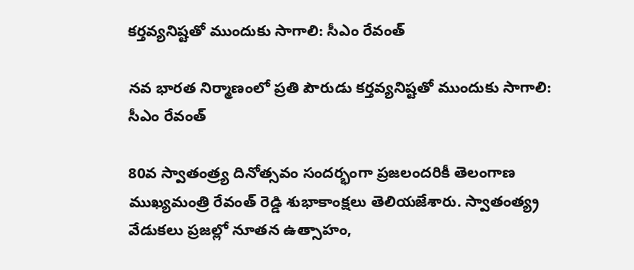కర్తవ్యనిష్టతో ముందుకు సాగాలి: సీఎం రేవంత్

నవ భారత నిర్మాణంలో ప్రతి పౌరుడు కర్తవ్యనిష్టతో ముందుకు సాగాలి: సీఎం రేవంత్

80వ స్వాతంత్ర్య దినోత్సవం సందర్భంగా ప్రజలందరికీ తెలంగాణ ముఖ్యమంత్రి రేవంత్ రెడ్డి శుభాకాంక్షలు తెలియజేశారు. స్వాతంత్య్ర వేడుకలు ప్రజల్లో నూతన ఉత్సాహం,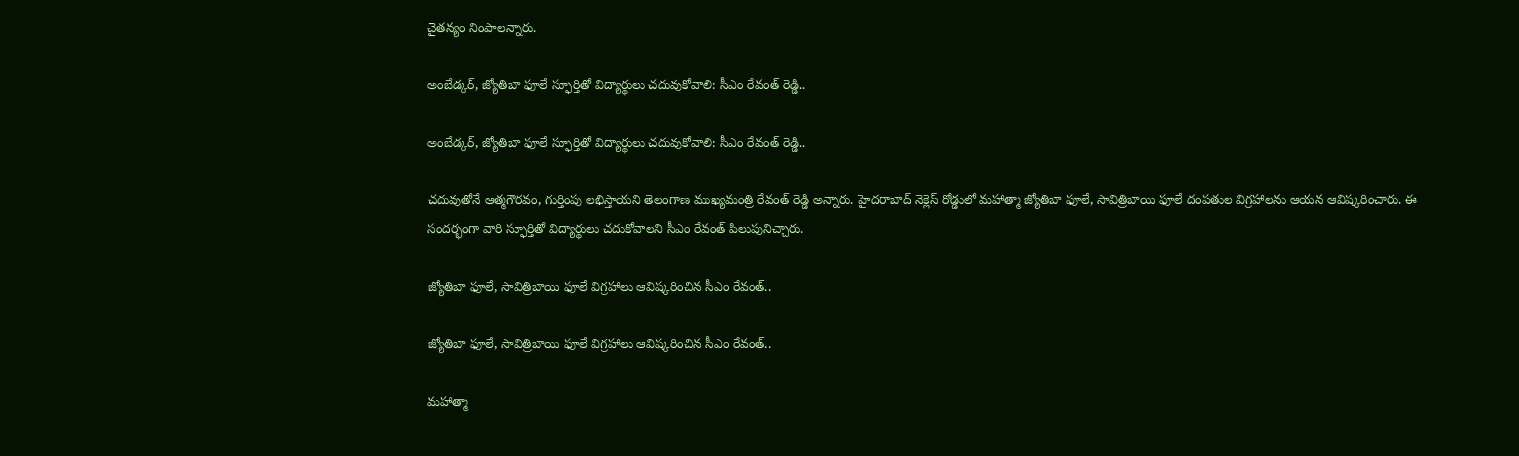చైతన్యం నింపాలన్నారు.

అంబేడ్కర్, జ్యోతిబా ఫూలే స్ఫూర్తితో విద్యార్థులు చదువుకోవాలి: సీఎం రేవంత్ రెడ్డి..

అంబేడ్కర్, జ్యోతిబా ఫూలే స్ఫూర్తితో విద్యార్థులు చదువుకోవాలి: సీఎం రేవంత్ రెడ్డి..

చదువుతోనే ఆత్మగౌరవం, గుర్తింపు లభిస్తాయని తెలంగాణ ముఖ్యమంత్రి రేవంత్‌ రెడ్డి అన్నారు. హైదరాబాద్ నెక్లెస్ రోడ్డులో మహాత్మా జ్యోతిబా ఫూలే, సావిత్రిబాయి ఫూలే దంపతుల విగ్రహాలను ఆయన ఆవిష్కరించారు. ఈ సందర్భంగా వారి స్ఫూర్తితో విద్యార్థులు చదుకోవాలని సీఎం రేవంత్ పిలుపునిచ్చారు.

జ్యోతిబా ఫూలే, సావిత్రిబాయి ఫూలే విగ్రహాలు ఆవిష్కరించిన సీఎం రేవంత్..

జ్యోతిబా ఫూలే, సావిత్రిబాయి ఫూలే విగ్రహాలు ఆవిష్కరించిన సీఎం రేవంత్..

మ‌హాత్మా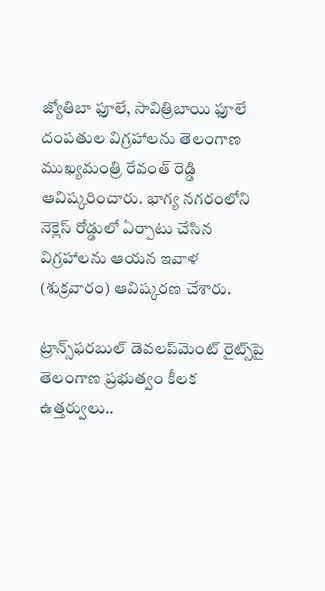జ్యోతిబా ఫూలే, సావిత్రిబాయి ఫూలే దంప‌తుల విగ్రహాలను తెలంగాణ ముఖ్యమంత్రి రేవంత్ రెడ్డి ఆవిష్కరించారు. భాగ్య నగరంలోని నెక్లెస్ రోడ్డులో ఏర్పాటు చేసిన విగ్రహాలను ఆయన ఇవాళ (శుక్రవారం) ఆవిష్కరణ చేశారు.

ట్రాన్స్‌ఫరబుల్ డెవలప్‌మెంట్ రైట్స్‌పై తెలంగాణ ప్రభుత్వం కీలక ఉత్తర్వులు..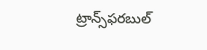ట్రాన్స్‌ఫరబుల్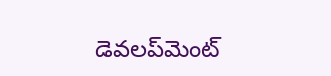డెవలప్‌మెంట్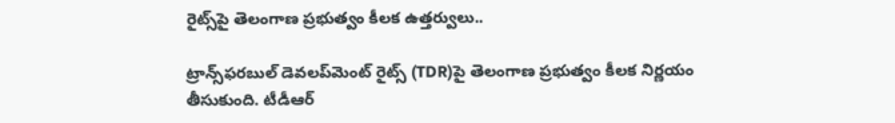రైట్స్‌పై తెలంగాణ ప్రభుత్వం కీలక ఉత్తర్వులు..

ట్రాన్స్‌ఫరబుల్ డెవలప్‌మెంట్ రైట్స్ (TDR)పై తెలంగాణ ప్రభుత్వం కీలక నిర్ణయం తీసుకుంది. టీడీఆర్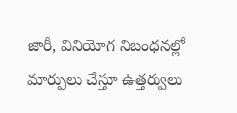జారీ, వినియోగ నిబంధనల్లో మార్పులు చేస్తూ ఉత్తర్వులు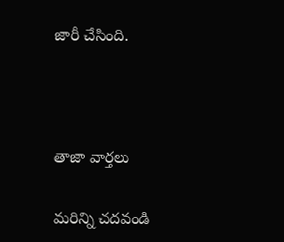జారీ చేసింది.



తాజా వార్తలు

మరిన్ని చదవండి